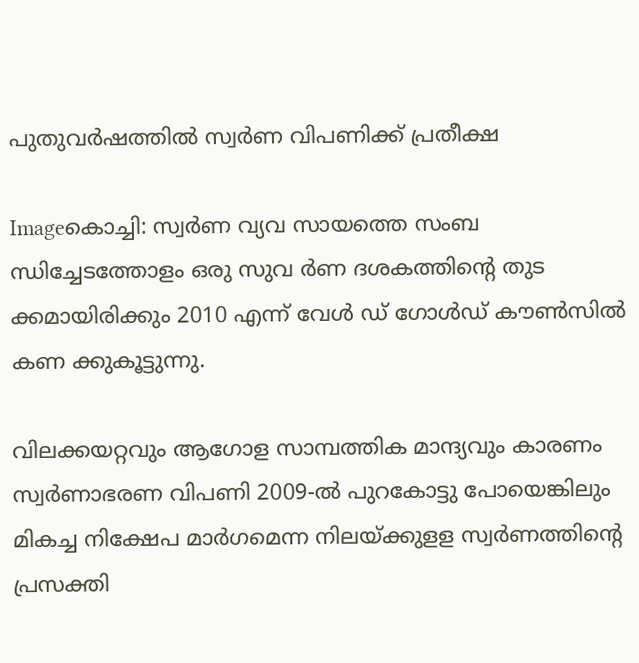പുതുവര്‍ഷത്തില്‍ സ്വര്‍ണ വിപണിക്ക്‌ പ്രതീക്ഷ

Imageകൊച്ചി: സ്വര്‍ണ വ്യവ സായത്തെ സംബ ന്ധിച്ചേടത്തോളം ഒരു സുവ ര്‍ണ ദശകത്തിന്റെ തുട ക്കമായിരിക്കും 2010 എന്ന്‌ വേള്‍ ഡ്‌ ഗോള്‍ഡ്‌ കൗണ്‍സില്‍ കണ ക്കുകൂട്ടുന്നു.

വിലക്കയറ്റവും ആഗോള സാമ്പത്തിക മാന്ദ്യവും കാരണം സ്വര്‍ണാഭരണ വിപണി 2009-ല്‍ പുറകോട്ടു പോയെങ്കിലും മികച്ച നിക്ഷേപ മാര്‍ഗമെന്ന നിലയ്ക്കുളള സ്വര്‍ണത്തിന്റെ പ്രസക്തി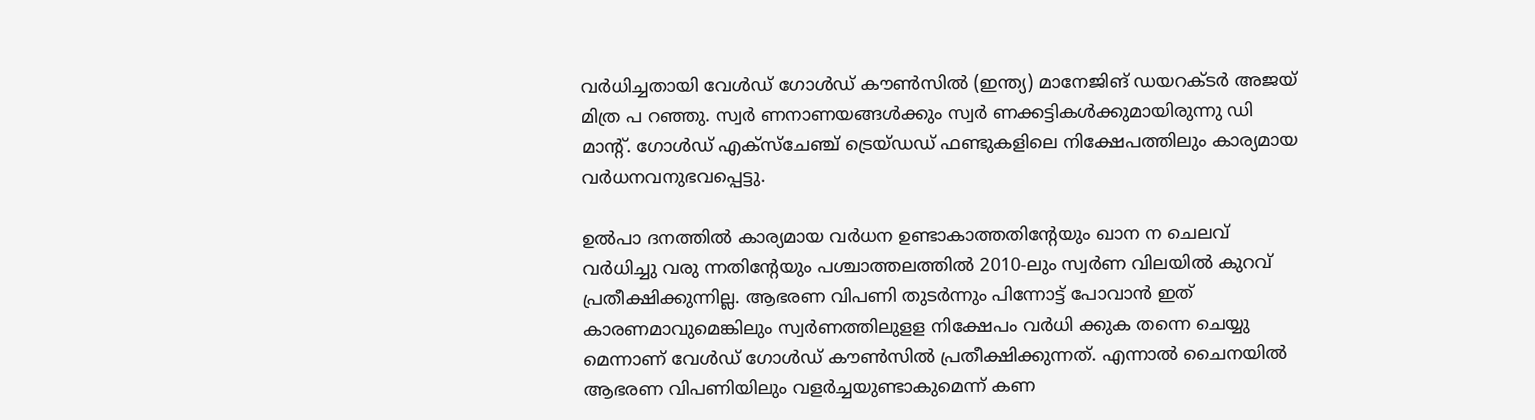വര്‍ധിച്ചതായി വേള്‍ഡ്‌ ഗോള്‍ഡ്‌ കൗണ്‍സില്‍ (ഇന്ത്യ) മാനേജിങ്‌ ഡയറക്ടര്‍ അജയ്‌ മിത്ര പ റഞ്ഞു. സ്വര്‍ ണനാണയങ്ങള്‍ക്കും സ്വര്‍ ണക്കട്ടികള്‍ക്കുമായിരുന്നു ഡി മാന്റ്‌. ഗോള്‍ഡ്‌ എക്സ്ചേഞ്ച്‌ ട്രെയ്ഡഡ്‌ ഫണ്ടുകളിലെ നിക്ഷേപത്തിലും കാര്യമായ വര്‍ധനവനുഭവപ്പെട്ടു.

ഉല്‍പാ ദനത്തില്‍ കാര്യമായ വര്‍ധന ഉണ്ടാകാത്തതിന്റേയും ഖാന ന ചെലവ്‌ വര്‍ധിച്ചു വരു ന്നതിന്റേയും പശ്ചാത്തലത്തില്‍ 2010-ലും സ്വര്‍ണ വിലയില്‍ കുറവ്‌ പ്രതീക്ഷിക്കുന്നില്ല. ആഭരണ വിപണി തുടര്‍ന്നും പിന്നോട്ട്‌ പോവാന്‍ ഇത്‌ കാരണമാവുമെങ്കിലും സ്വര്‍ണത്തിലുളള നിക്ഷേപം വര്‍ധി ക്കുക തന്നെ ചെയ്യു മെന്നാണ്‌ വേള്‍ഡ്‌ ഗോള്‍ഡ്‌ കൗണ്‍സില്‍ പ്രതീക്ഷിക്കുന്നത്‌. എന്നാല്‍ ചൈനയില്‍ ആഭരണ വിപണിയിലും വളര്‍ച്ചയുണ്ടാകുമെന്ന്‌ കണ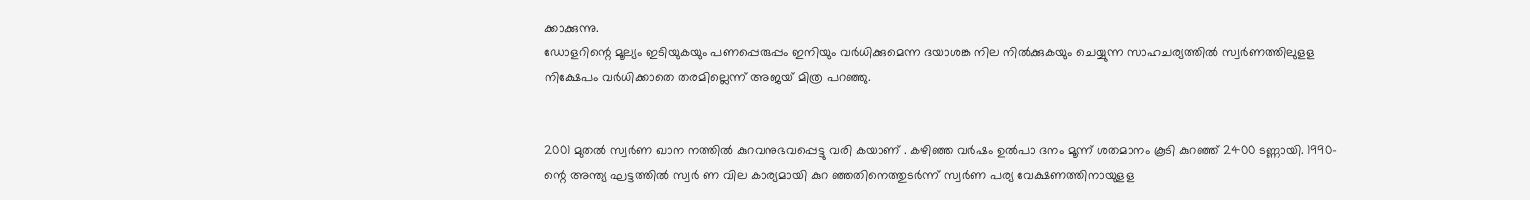ക്കാക്കുന്നു.
ഡോളറിന്റെ മൂല്യം ഇടിയുകയും പണപ്പെരുപ്പം ഇനിയും വര്‍ധിക്കുമെന്ന ദയാശങ്ക നില നില്‍ക്കുകയും ചെയ്യുന്ന സാഹചര്യത്തില്‍ സ്വര്‍ണത്തിലുളള നിക്ഷേപം വര്‍ധിക്കാതെ തരമില്ലെന്ന്‌ അജയ്‌ മിത്ര പറഞ്ഞു.


2001 മുതല്‍ സ്വര്‍ണ ഖാന നത്തില്‍ കുറവനുഭവപ്പെട്ടു വരി കയാണ്‌ . കഴിഞ്ഞ വര്‍ഷം ഉല്‍പാ ദനം മൂന്ന്‌ ശതമാനം കൂടി കുറഞ്ഞ്‌ 2400 ടണ്ണായി. 1990- ന്റെ അന്ത്യ ഘട്ടത്തില്‍ സ്വര്‍ ണ വില കാര്യമായി കുറ ഞ്ഞതിനെത്തുടര്‍ന്ന്‌ സ്വര്‍ണ പര്യ വേക്ഷണത്തിനായുളള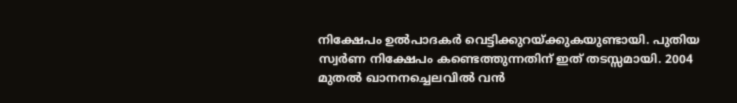നിക്ഷേപം ഉല്‍പാദകര്‍ വെട്ടിക്കുറയ്ക്കുകയുണ്ടായി. പുതിയ സ്വര്‍ണ നിക്ഷേപം കണ്ടെത്തുന്നതിന്‌ ഇത്‌ തടസ്സമായി. 2004 മുതല്‍ ഖാനനച്ചെലവില്‍ വന്‍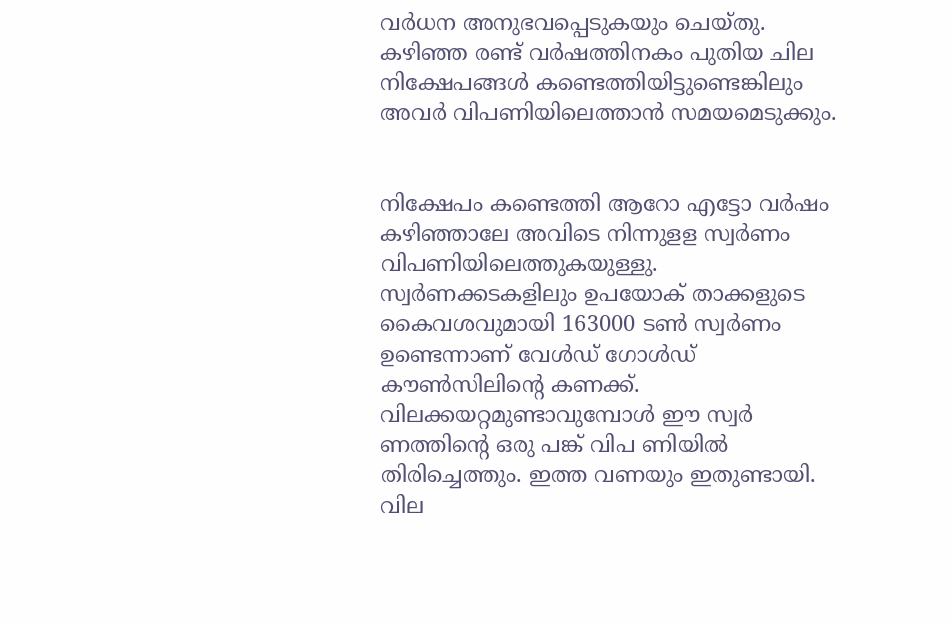വര്‍ധന അനുഭവപ്പെടുകയും ചെയ്തു. കഴിഞ്ഞ രണ്ട്‌ വര്‍ഷത്തിനകം പുതിയ ചില നിക്ഷേപങ്ങള്‍ കണ്ടെത്തിയിട്ടുണ്ടെങ്കിലും അവര്‍ വിപണിയിലെത്താന്‍ സമയമെടുക്കും.


നിക്ഷേപം കണ്ടെത്തി ആറോ എട്ടോ വര്‍ഷം കഴിഞ്ഞാലേ അവിടെ നിന്നുളള സ്വര്‍ണം വിപണിയിലെത്തുകയുള്ളു. സ്വര്‍ണക്കടകളിലും ഉപയോക്‌ താക്കളുടെ കൈവശവുമായി 163000 ടണ്‍ സ്വര്‍ണം ഉണ്ടെന്നാണ്‌ വേള്‍ഡ്‌ ഗോള്‍ഡ്‌ കൗണ്‍സിലിന്റെ കണക്ക്‌. വിലക്കയറ്റമുണ്ടാവുമ്പോള്‍ ഈ സ്വര്‍ ണത്തിന്റെ ഒരു പങ്ക്‌ വിപ ണിയില്‍ തിരിച്ചെത്തും. ഇത്ത വണയും ഇതുണ്ടായി. വില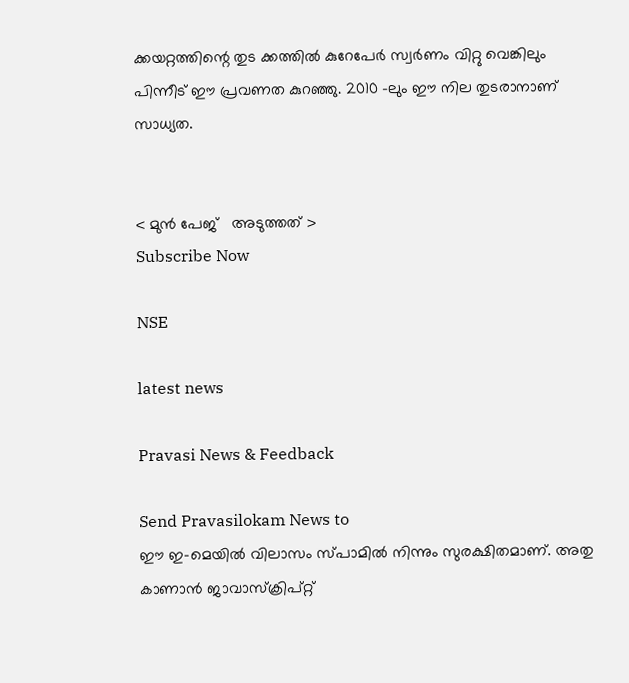ക്കയറ്റത്തിന്റെ തുട ക്കത്തില്‍ കുറേപേര്‍ സ്വര്‍ണം വിറ്റു വെങ്കിലും പിന്നീട്‌ ഈ പ്രവണത കുറഞ്ഞു. 2010 -ലും ഈ നില തുടരാനാണ്‌ സാധ്യത.


< മുന്‍ പേജ്‌   അടുത്തത് >
Subscribe Now

NSE

latest news

Pravasi News & Feedback

Send Pravasilokam News to
ഈ ഇ-മെയില്‍ വിലാസം സ്‌പാമില്‍ നിന്നും സുരക്ഷിതമാണ്‌. അതു കാണാന്‍ ജാവാസ്ക്രിപ്റ്റ്‌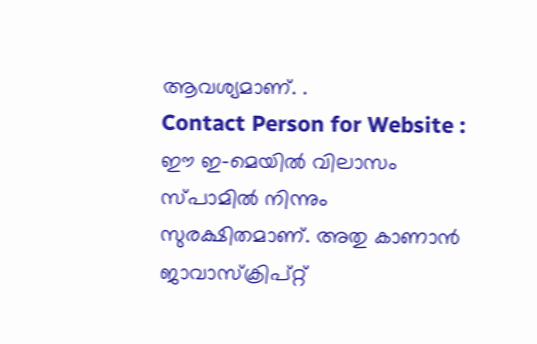ആവശ്യമാണ്‌. .
Contact Person for Website :
ഈ ഇ-മെയില്‍ വിലാസം സ്‌പാമില്‍ നിന്നും സുരക്ഷിതമാണ്‌. അതു കാണാന്‍ ജാവാസ്ക്രിപ്റ്റ്‌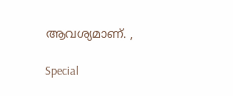ആവശ്യമാണ്‌. ,

Special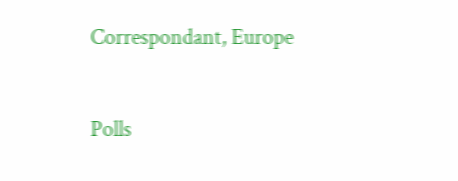Correspondant, Europe


Polls